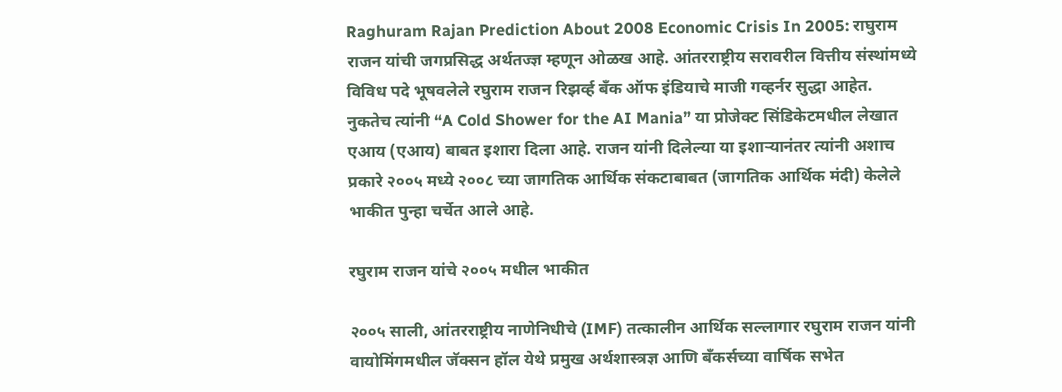Raghuram Rajan Prediction About 2008 Economic Crisis In 2005: राघुराम राजन यांची जगप्रसिद्ध अर्थतज्ज्ञ म्हणून ओळख आहे. आंतरराष्ट्रीय सरावरील वित्तीय संस्थांमध्ये विविध पदे भूषवलेले रघुराम राजन रिझर्व्ह बँक ऑफ इंडियाचे माजी गव्हर्नर सुद्धा आहेत. नुकतेच त्यांनी “A Cold Shower for the AI Mania” या प्रोजेक्ट सिंडिकेटमधील लेखात एआय (एआय) बाबत इशारा दिला आहे. राजन यांनी दिलेल्या या इशाऱ्यानंतर त्यांनी अशाच प्रकारे २००५ मध्ये २००८ च्या जागतिक आर्थिक संकटाबाबत (जागतिक आर्थिक मंदी) केलेले भाकीत पुन्हा चर्चेत आले आहे.

रघुराम राजन यांचे २००५ मधील भाकीत

२००५ साली, आंतरराष्ट्रीय नाणेनिधीचे (IMF) तत्कालीन आर्थिक सल्लागार रघुराम राजन यांनी वायोमिंगमधील जॅक्सन हॉल येथे प्रमुख अर्थशास्त्रज्ञ आणि बँकर्सच्या वार्षिक सभेत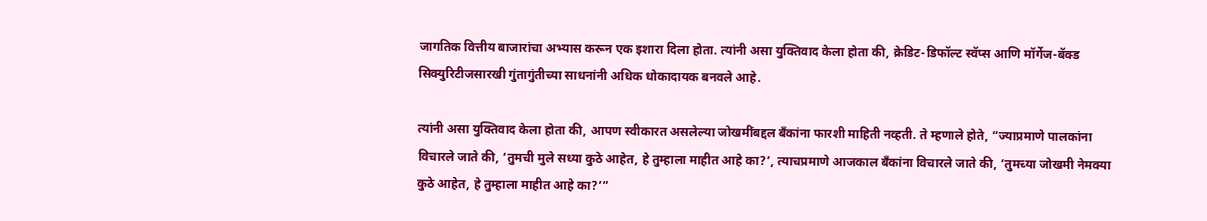जागतिक वित्तीय बाजारांचा अभ्यास करून एक इशारा दिला होता. त्यांनी असा युक्तिवाद केला होता की, क्रेडिट-डिफॉल्ट स्वॅप्स आणि मॉर्गेज-बॅक्ड सिक्युरिटीजसारखी गुंतागुंतीच्या साधनांनी अधिक धोकादायक बनवले आहे.

त्यांनी असा युक्तिवाद केला होता की, आपण स्वीकारत असलेल्या जोखमींबद्दल बँकांना फारशी माहिती नव्हती. ते म्हणाले होते, “ज्याप्रमाणे पालकांना विचारले जाते की, ‘तुमची मुले सध्या कुठे आहेत, हे तुम्हाला माहीत आहे का?’, त्याचप्रमाणे आजकाल बँकांना विचारले जाते की, ‘तुमच्या जोखमी नेमक्या कुठे आहेत, हे तुम्हाला माहीत आहे का?’”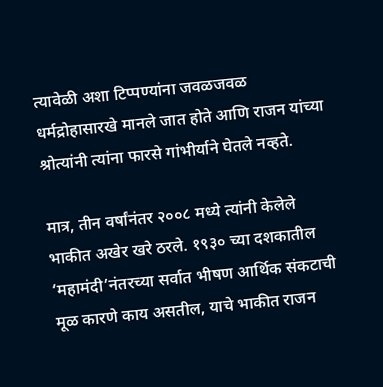त्यावेळी अशा टिप्पण्यांना जवळजवळ धर्मद्रोहासारखे मानले जात होते आणि राजन यांच्या श्रोत्यांनी त्यांना फारसे गांभीर्याने घेतले नव्हते.

मात्र, तीन वर्षांनंतर २००८ मध्ये त्यांनी केलेले भाकीत अखेर खरे ठरले. १९३० च्या दशकातील ‘महामंदी’नंतरच्या सर्वात भीषण आर्थिक संकटाची मूळ कारणे काय असतील, याचे भाकीत राजन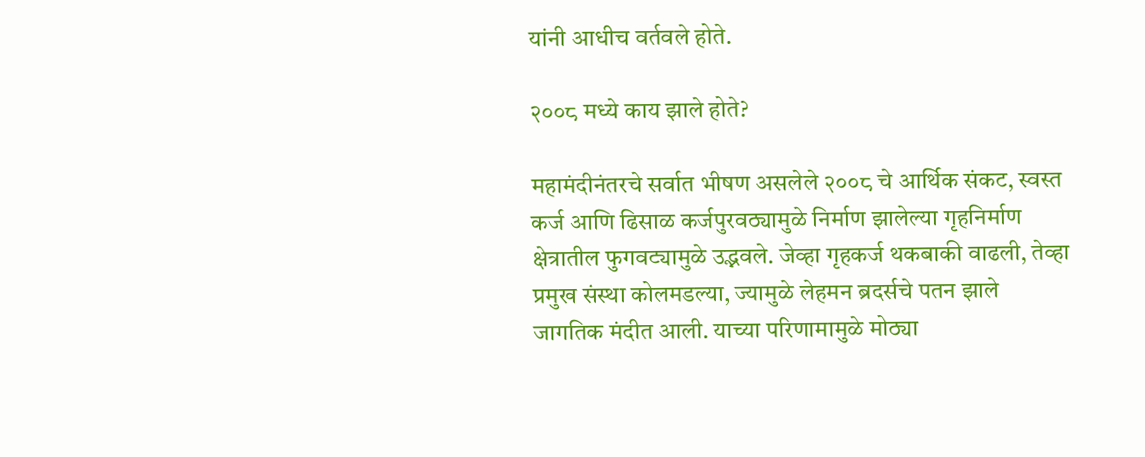यांनी आधीच वर्तवले होते.

२००८ मध्ये काय झाले होते?

महामंदीनंतरचे सर्वात भीषण असलेले २००८ चे आर्थिक संकट, स्वस्त कर्ज आणि ढिसाळ कर्जपुरवठ्यामुळे निर्माण झालेल्या गृहनिर्माण क्षेत्रातील फुगवट्यामुळे उद्भवले. जेव्हा गृहकर्ज थकबाकी वाढली, तेव्हा प्रमुख संस्था कोलमडल्या, ज्यामुळे लेहमन ब्रदर्सचे पतन झाले जागतिक मंदीत आली. याच्या परिणामामुळे मोठ्या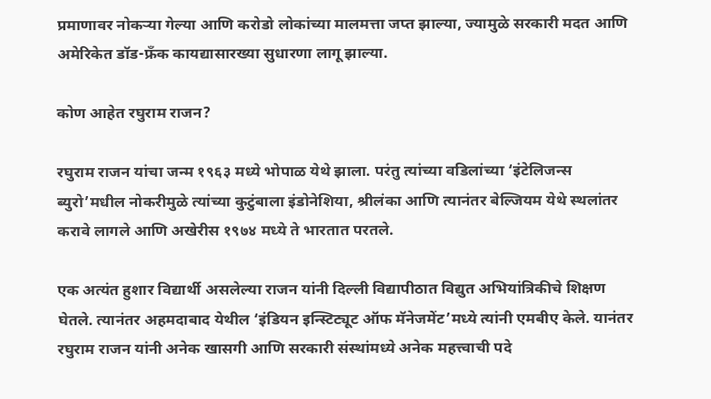प्रमाणावर नोकऱ्या गेल्या आणि करोडो लोकांच्या मालमत्ता जप्त झाल्या, ज्यामुळे सरकारी मदत आणि अमेरिकेत डॉड-फ्रँक कायद्यासारख्या सुधारणा लागू झाल्या.

कोण आहेत रघुराम राजन?

रघुराम राजन यांचा जन्म १९६३ मध्ये भोपाळ येथे झाला. परंतु त्यांच्या वडिलांच्या ‘इंटेलिजन्स ब्युरो’मधील नोकरीमुळे त्यांच्या कुटुंबाला इंडोनेशिया, श्रीलंका आणि त्यानंतर बेल्जियम येथे स्थलांतर करावे लागले आणि अखेरीस १९७४ मध्ये ते भारतात परतले.

एक अत्यंत हुशार विद्यार्थी असलेल्या राजन यांनी दिल्ली विद्यापीठात विद्युत अभियांत्रिकीचे शिक्षण घेतले. त्यानंतर अहमदाबाद येथील ‘इंडियन इन्स्टिट्यूट ऑफ मॅनेजमेंट’मध्ये त्यांनी एमबीए केले. यानंतर रघुराम राजन यांनी अनेक खासगी आणि सरकारी संस्थांमध्ये अनेक महत्त्वाची पदे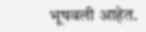भूषवली आहेत.